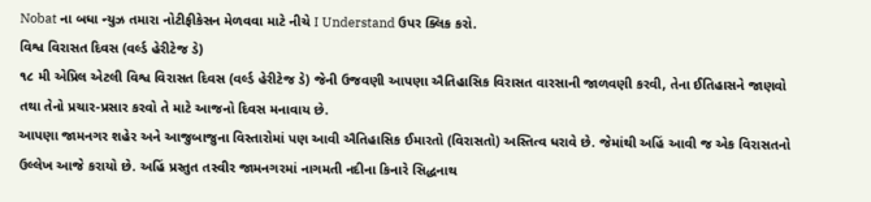Nobat ના બધા ન્યુઝ તમારા નોટીફીકેસન મેળવવા માટે નીચે I Understand ઉપર ક્લિક કરો.
વિશ્વ વિરાસત દિવસ (વર્લ્ડ હેરીટેજ ડે)
૧૮ મી એપ્રિલ એટલી વિશ્વ વિરાસત દિવસ (વર્લ્ડ હેરીટેજ ડે) જેની ઉજવણી આપણા ઐતિહાસિક વિરાસત વારસાની જાળવણી કરવી, તેના ઈતિહાસને જાણવો તથા તેનો પ્રચાર-પ્રસાર કરવો તે માટે આજનો દિવસ મનાવાય છે.
આપણા જામનગર શહેર અને આજુબાજુના વિસ્તારોમાં પણ આવી ઐતિહાસિક ઈમારતો (વિરાસતો) અસ્તિત્વ ધરાવે છે. જેમાંથી અહિં આવી જ એક વિરાસતનો ઉલ્લેખ આજે કરાયો છે. અહિં પ્રસ્તુત તસ્વીર જામનગરમાં નાગમતી નદીના કિનારે સિદ્ધનાથ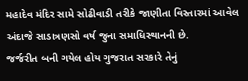મહાદેવ મંદિર સામે સોઢીવાડી તરીકે જાણીતા વિસ્તારમાં આવેલ અંદાજે સાડાત્રણસો વર્ષ જુના સમાધિસ્થાનની છે.
જર્જરીત બની ગયેલ હોય ગુજરાત સરકારે તેનું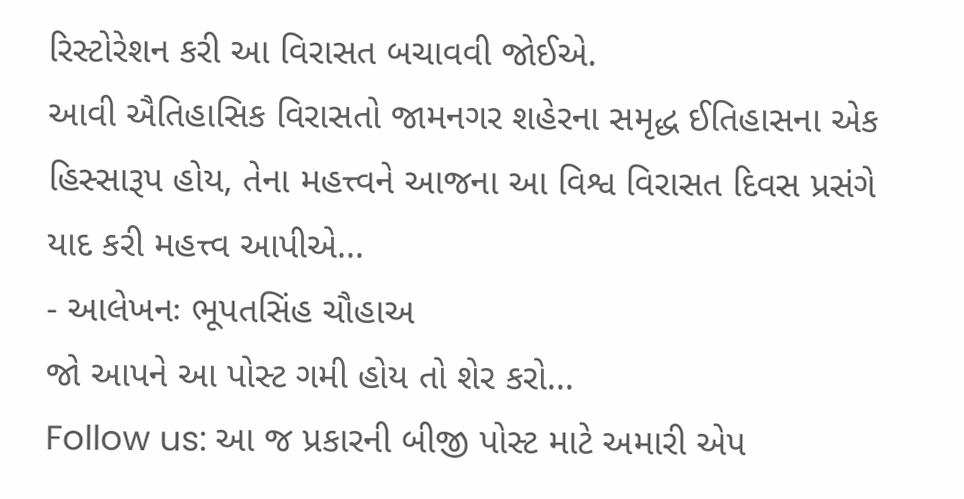રિસ્ટોરેશન કરી આ વિરાસત બચાવવી જોઈએ.
આવી ઐતિહાસિક વિરાસતો જામનગર શહેરના સમૃદ્ધ ઈતિહાસના એક હિસ્સારૂપ હોય, તેના મહત્ત્વને આજના આ વિશ્વ વિરાસત દિવસ પ્રસંગે યાદ કરી મહત્ત્વ આપીએ...
- આલેખનઃ ભૂપતસિંહ ચૌહાઅ
જો આપને આ પોસ્ટ ગમી હોય તો શેર કરો...
Follow us: આ જ પ્રકારની બીજી પોસ્ટ માટે અમારી એપ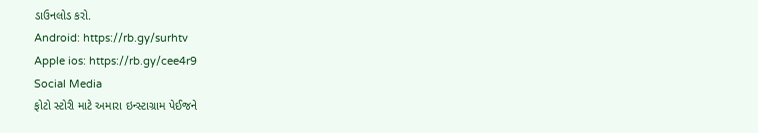ડાઉનલોડ કરો.
Android: https://rb.gy/surhtv
Apple ios: https://rb.gy/cee4r9
Social Media
ફોટો સ્ટોરી માટે અમારા ઇન્સ્ટાગ્રામ પેઈજને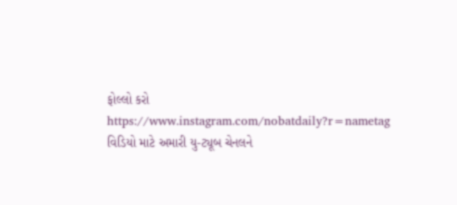ફોલ્લો કરો
https://www.instagram.com/nobatdaily?r=nametag
વિડિયો માટે અમારી યુ-ટ્યૂબ ચેનલને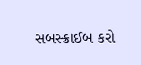સબસ્ક્રાઈબ કરો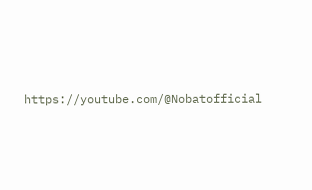https://youtube.com/@Nobatofficial